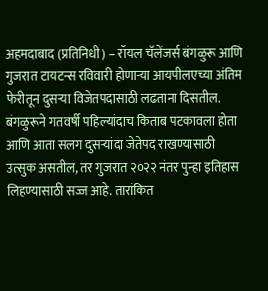अहमदाबाद (प्रतिनिधी) – रॉयल चॅलेंजर्स बंगळुरू आणि गुजरात टायटन्स रविवारी होणाऱ्या आयपीलएच्या अंतिम फेरीतून दुसऱ्या विजेतपदासाठी लढताना दिसतील. बंगळुरूने गतवर्षी पहिल्यांदाच किताब पटकावला होता आणि आता सलग दुसऱ्यांदा जेतेपद राखण्यासाठी उत्सुक असतील, तर गुजरात २०२२ नंतर पुन्हा इतिहास लिहण्यासाठी सज्ज आहे. तारांकित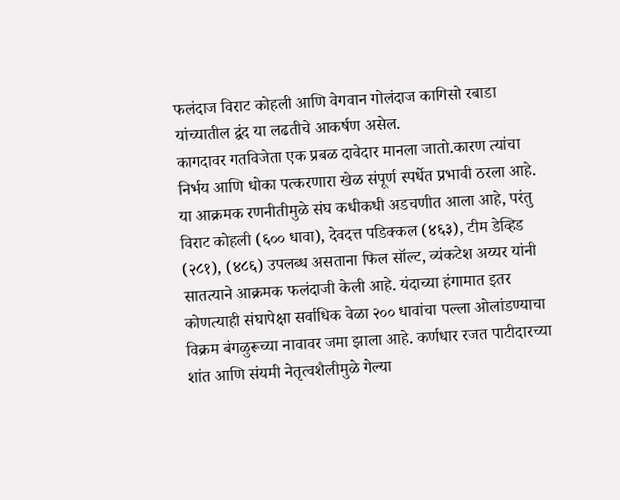फलंदाज विराट कोहली आणि वेगवान गोलंदाज कागिसो रबाडा यांच्यातील द्वंद या लढतीचे आकर्षण असेल.
कागदावर गतविजेता एक प्रबळ दावेदार मानला जातो.कारण त्यांचा निर्भय आणि धोका पत्करणारा खेळ संपूर्ण स्पर्धेत प्रभावी ठरला आहे. या आक्रमक रणनीतीमुळे संघ कधीकधी अडचणीत आला आहे, परंतु विराट कोहली (६०० धावा), देवदत्त पडिक्कल (४६३), टीम डेव्हिड (२८१), (४८६) उपलब्ध असताना फिल सॉल्ट, व्यंकटेश अय्यर यांनी सातत्याने आक्रमक फलंदाजी केली आहे. यंदाच्या हंगामात इतर कोणत्याही संघापेक्षा सर्वाधिक वेळा २०० धावांचा पल्ला ओलांडण्याचा विक्रम बंगळुरूच्या नावावर जमा झाला आहे. कर्णधार रजत पाटीदारच्या शांत आणि संयमी नेतृत्वशैलीमुळे गेल्या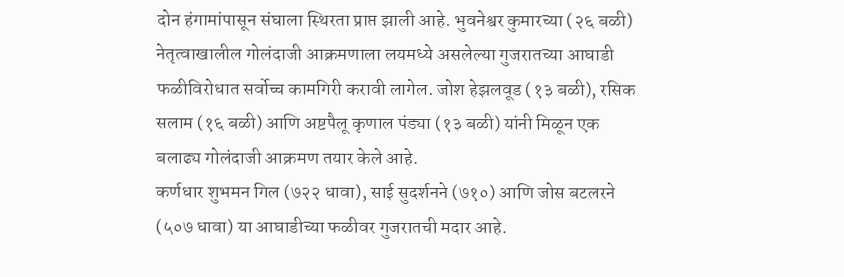दोन हंगामांपासून संघाला स्थिरता प्राप्त झाली आहे. भुवनेश्वर कुमारच्या (२६ बळी) नेतृत्वाखालील गोलंदाजी आक्रमणाला लयमध्ये असलेल्या गुजरातच्या आघाडी फळीविरोधात सर्वोच्च कामगिरी करावी लागेल. जोश हेझलवूड (१३ बळी), रसिक सलाम (१६ बळी) आणि अष्टपैलू कृणाल पंड्या (१३ बळी) यांनी मिळून एक बलाढ्य गोलंदाजी आक्रमण तयार केले आहे.
कर्णधार शुभमन गिल (७२२ धावा), साई सुदर्शनने (७१०) आणि जोस बटलरने (५०७ धावा) या आघाडीच्या फळीवर गुजरातची मदार आहे.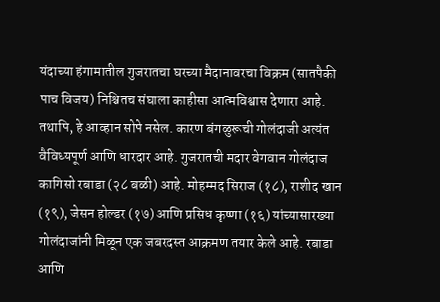यंदाच्या हंगामातील गुजरातचा घरच्या मैदानावरचा विक्रम (सातपैकी पाच विजय) निश्चितच संघाला काहीसा आत्मविश्वास देणारा आहे. तथापि, हे आव्हान सोपे नसेल. कारण बंगळुरूची गोलंदाजी अत्यंत वैविध्यपूर्ण आणि धारदार आहे. गुजरातची मदार वेगवान गोलंदाज कागिसो रबाडा (२८ बळी) आहे. मोहम्मद सिराज (१८), राशीद खान (१९), जेसन होल्डर (१७) आणि प्रसिध कृष्णा (१६) यांच्यासारख्या गोलंदाजांनी मिळून एक जबरदस्त आक्रमण तयार केले आहे. रबाडा आणि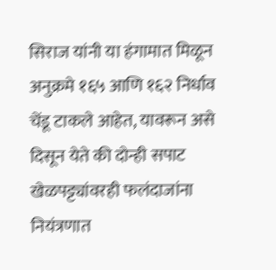सिराज यांनी या हंगामात मिळून अनुक्रमे १६५ आणि १६२ निर्धाव चेंडू टाकले आहेत, यावरून असे दिसून येते की दोन्ही सपाट खेळपट्ट्यांवरही फलंदाजांना नियंत्रणात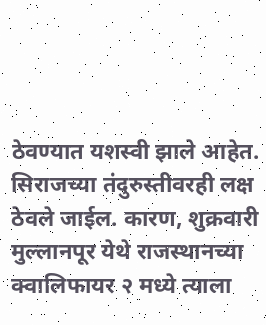ठेवण्यात यशस्वी झाले आहेत.
सिराजच्या तंदुरुस्तीवरही लक्ष ठेवले जाईल. कारण, शुक्रवारी मुल्लानपूर येथे राजस्थानच्या क्वालिफायर २ मध्ये त्याला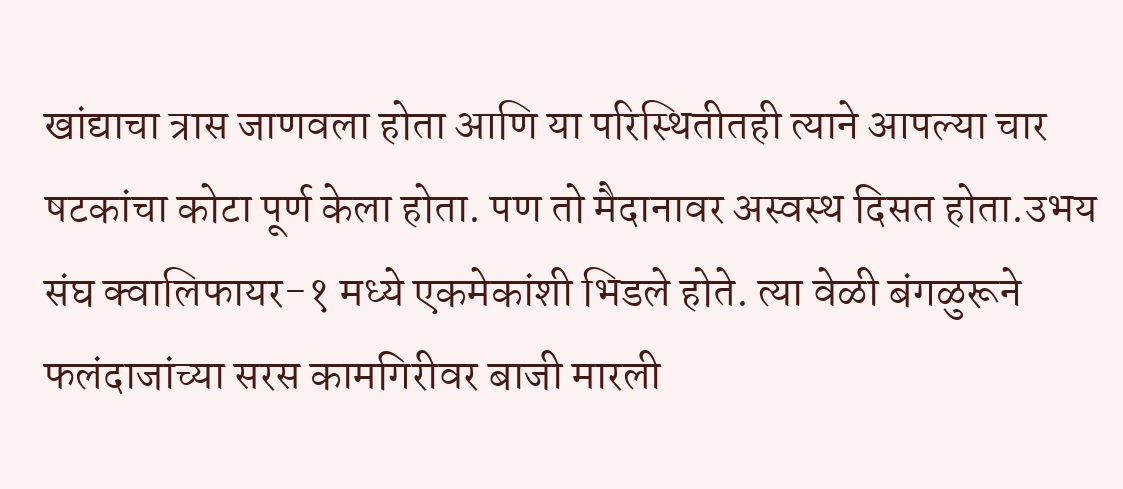खांद्याचा त्रास जाणवला होता आणि या परिस्थितीतही त्याने आपल्या चार षटकांचा कोटा पूर्ण केला होता. पण तो मैदानावर अस्वस्थ दिसत होता.उभय संघ क्वालिफायर-१ मध्ये एकमेकांशी भिडले होते. त्या वेळी बंगळुरूने फलंदाजांच्या सरस कामगिरीवर बाजी मारली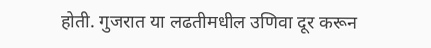होती. गुजरात या लढतीमधील उणिवा दूर करून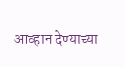आव्हान देण्याच्या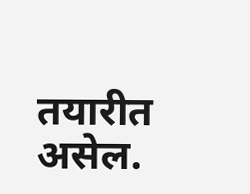तयारीत असेल.